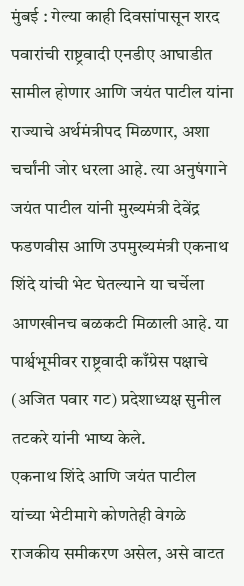मुंबई : गेल्या काही दिवसांपासून शरद पवारांची राष्ट्रवादी एनडीए आघाडीत सामील होणार आणि जयंत पाटील यांना राज्याचे अर्थमंत्रीपद मिळणार, अशा चर्चांनी जोर धरला आहे. त्या अनुषंगाने जयंत पाटील यांनी मुख्यमंत्री देवेंद्र फडणवीस आणि उपमुख्यमंत्री एकनाथ शिंदे यांची भेट घेतल्याने या चर्चेला आणखीनच बळकटी मिळाली आहे. या पार्श्वभूमीवर राष्ट्रवादी काँग्रेस पक्षाचे (अजित पवार गट) प्रदेशाध्यक्ष सुनील तटकरे यांनी भाष्य केले.
एकनाथ शिंदे आणि जयंत पाटील यांच्या भेटीमागे कोणतेही वेगळे राजकीय समीकरण असेल, असे वाटत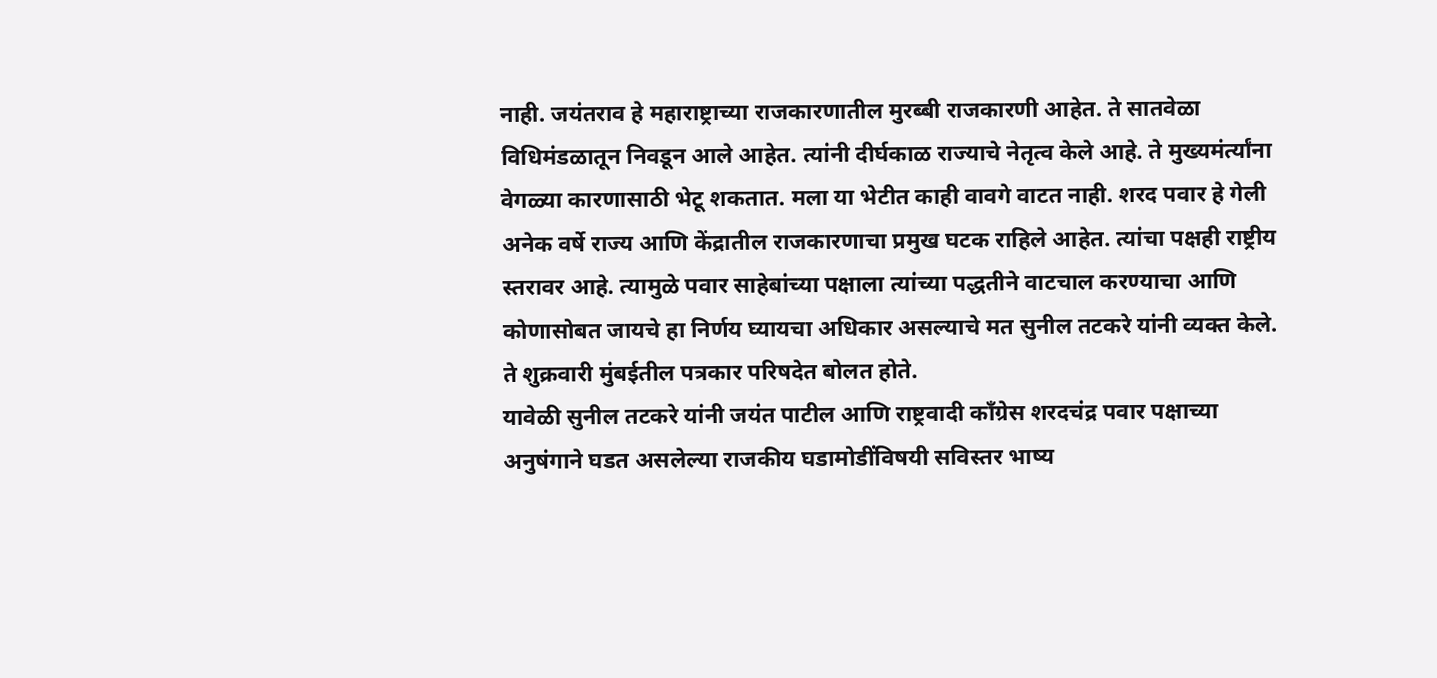नाही. जयंतराव हे महाराष्ट्राच्या राजकारणातील मुरब्बी राजकारणी आहेत. ते सातवेळा विधिमंडळातून निवडून आले आहेत. त्यांनी दीर्घकाळ राज्याचे नेतृत्व केले आहे. ते मुख्यमंर्त्यांना वेगळ्या कारणासाठी भेटू शकतात. मला या भेटीत काही वावगे वाटत नाही. शरद पवार हे गेली अनेक वर्षे राज्य आणि केंद्रातील राजकारणाचा प्रमुख घटक राहिले आहेत. त्यांचा पक्षही राष्ट्रीय स्तरावर आहे. त्यामुळे पवार साहेबांच्या पक्षाला त्यांच्या पद्धतीने वाटचाल करण्याचा आणि कोणासोबत जायचे हा निर्णय घ्यायचा अधिकार असल्याचे मत सुनील तटकरे यांनी व्यक्त केले. ते शुक्रवारी मुंबईतील पत्रकार परिषदेत बोलत होते.
यावेळी सुनील तटकरे यांनी जयंत पाटील आणि राष्ट्रवादी काँग्रेस शरदचंद्र पवार पक्षाच्या अनुषंगाने घडत असलेल्या राजकीय घडामोडींविषयी सविस्तर भाष्य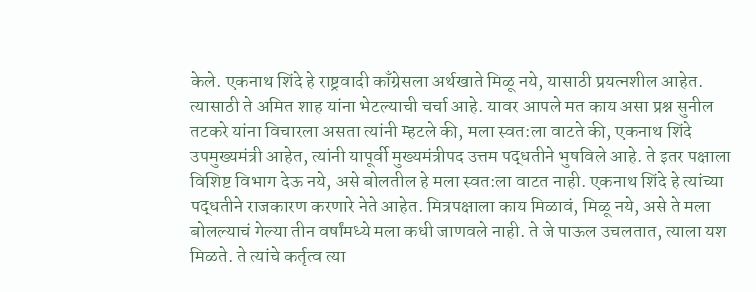केले. एकनाथ शिंदे हे राष्ट्रवादी काँग्रेसला अर्थखाते मिळू नये, यासाठी प्रयत्नशील आहेत. त्यासाठी ते अमित शाह यांना भेटल्याची चर्चा आहे. यावर आपले मत काय असा प्रश्न सुनील तटकरे यांना विचारला असता त्यांनी म्हटले की, मला स्वत:ला वाटते की, एकनाथ शिंदे उपमुख्यमंत्री आहेत, त्यांनी यापूर्वी मुख्यमंत्रीपद उत्तम पद्धतीने भुषविले आहे. ते इतर पक्षाला विशिष्ट विभाग देऊ नये, असे बोलतील हे मला स्वत:ला वाटत नाही. एकनाथ शिंदे हे त्यांच्या पद्धतीने राजकारण करणारे नेते आहेत. मित्रपक्षाला काय मिळावं, मिळू नये, असे ते मला बोलल्याचं गेल्या तीन वर्षांमध्ये मला कधी जाणवले नाही. ते जे पाऊल उचलतात, त्याला यश मिळते. ते त्यांचे कर्तृत्व त्या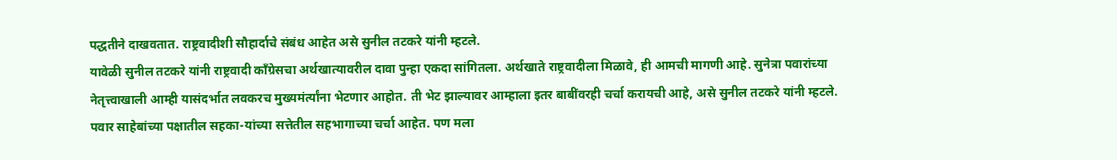पद्धतीने दाखवतात. राष्ट्रवादीशी सौहार्दाचे संबंध आहेत असे सुनील तटकरे यांनी म्हटले.
यावेळी सुनील तटकरे यांनी राष्ट्रवादी काँग्रेसचा अर्थखात्यावरील दावा पुन्हा एकदा सांगितला. अर्थखाते राष्ट्रवादीला मिळावे, ही आमची मागणी आहे. सुनेत्रा पवारांच्या नेतृत्त्वाखाली आम्ही यासंदर्भात लवकरच मुख्यमंर्त्यांना भेटणार आहोत. ती भेट झाल्यावर आम्हाला इतर बाबींवरही चर्चा करायची आहे, असे सुनील तटकरे यांनी म्हटले. पवार साहेबांच्या पक्षातील सहका-यांच्या सत्तेतील सहभागाच्या चर्चा आहेत. पण मला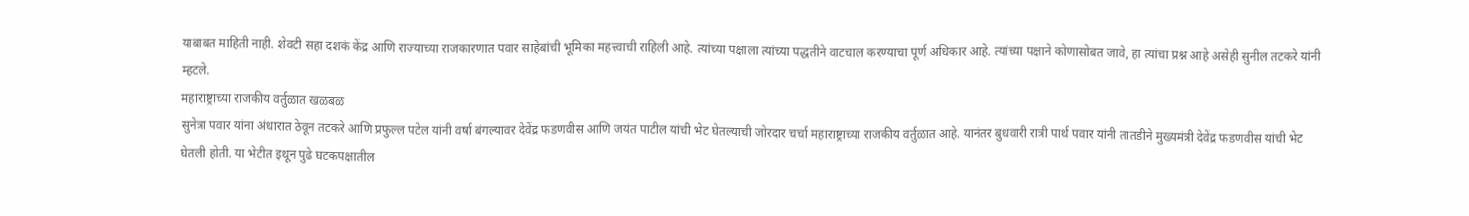याबाबत माहिती नाही. शेवटी सहा दशकं केंद्र आणि राज्याच्या राजकारणात पवार साहेबांची भूमिका महत्त्वाची राहिली आहे. त्यांच्या पक्षाला त्यांच्या पद्धतीने वाटचाल करण्याचा पूर्ण अधिकार आहे. त्यांच्या पक्षाने कोणासोबत जावे, हा त्यांचा प्रश्न आहे असेही सुनील तटकरे यांनी म्हटले.
महाराष्ट्राच्या राजकीय वर्तुळात खळबळ
सुनेत्रा पवार यांना अंधारात ठेवून तटकरे आणि प्रफुल्ल पटेल यांनी वर्षा बंगल्यावर देवेंद्र फडणवीस आणि जयंत पाटील यांची भेट घेतल्याची जोरदार चर्चा महाराष्ट्राच्या राजकीय वर्तुळात आहे. यानंतर बुधवारी रात्री पार्थ पवार यांनी तातडीने मुख्यमंत्री देवेंद्र फडणवीस यांची भेट घेतली होती. या भेटीत इथून पुढे घटकपक्षातील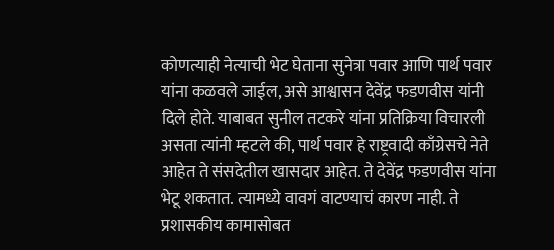कोणत्याही नेत्याची भेट घेताना सुनेत्रा पवार आणि पार्थ पवार यांना कळवले जाईल, असे आश्वासन देवेंद्र फडणवीस यांनी दिले होते. याबाबत सुनील तटकरे यांना प्रतिक्रिया विचारली असता त्यांनी म्हटले की, पार्थ पवार हे राष्ट्रवादी काँग्रेसचे नेते आहेत ते संसदेतील खासदार आहेत. ते देवेंद्र फडणवीस यांना भेटू शकतात. त्यामध्ये वावगं वाटण्याचं कारण नाही. ते प्रशासकीय कामासोबत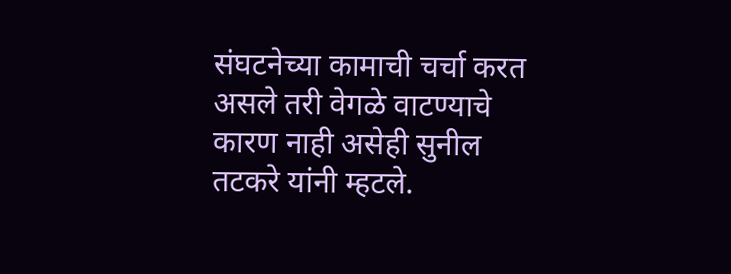संघटनेच्या कामाची चर्चा करत असले तरी वेगळे वाटण्याचे कारण नाही असेही सुनील तटकरे यांनी म्हटले.